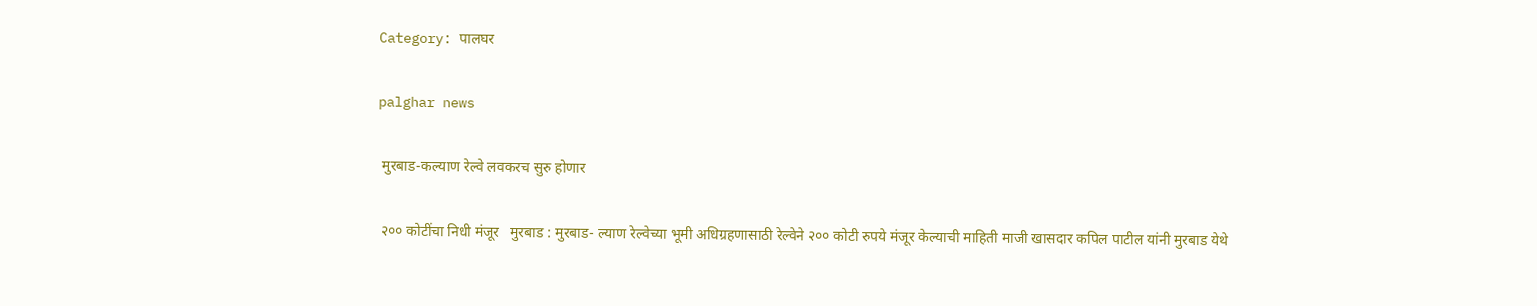Category: पालघर

palghar news

 मुरबाड-कल्याण रेल्वे लवकरच सुरु होणार

 २०० कोटींचा निधी मंजूर   मुरबाड : मुरबाड- ल्याण रेल्वेच्या भूमी अधिग्रहणासाठी रेल्वेने २०० कोटी रुपये मंजूर केल्याची माहिती माजी खासदार कपिल पाटील यांनी मुरबाड येथे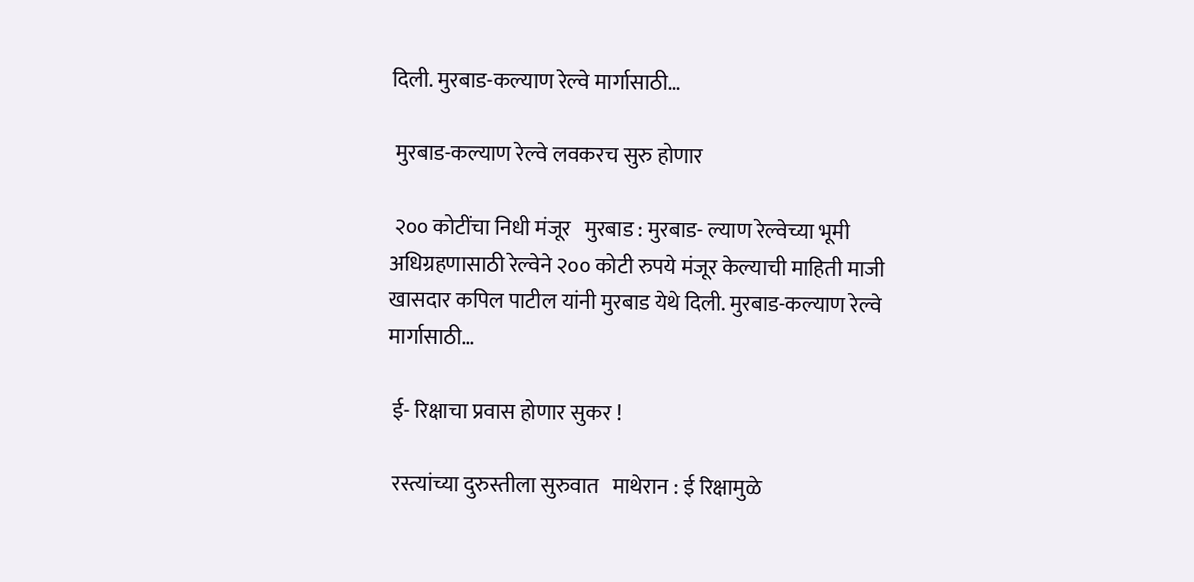दिली. मुरबाड-कल्याण रेल्वे मार्गासाठी…

 मुरबाड-कल्याण रेल्वे लवकरच सुरु होणार

 २०० कोटींचा निधी मंजूर   मुरबाड : मुरबाड- ल्याण रेल्वेच्या भूमी अधिग्रहणासाठी रेल्वेने २०० कोटी रुपये मंजूर केल्याची माहिती माजी खासदार कपिल पाटील यांनी मुरबाड येथे दिली. मुरबाड-कल्याण रेल्वे मार्गासाठी…

 ई- रिक्षाचा प्रवास होणार सुकर !

 रस्त्यांच्या दुरुस्तीला सुरुवात   माथेरान : ई रिक्षामुळे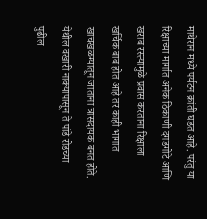माथेरान मध्ये पर्यटन क्रांती घडत आहे. परंतु या रिक्षाच्या मार्गात अनेक ठिकाणी दगडगोटे आणि खराब रस्त्यामुळे प्रवास करताना रिक्षाला खर्चिक बाब होत आहे तर काही भागात खाचखळग्यातून जाताना त्रासदायक बनत होते. येथील वखारी नाक्यापासून ते पांडे रोडच्या पुढील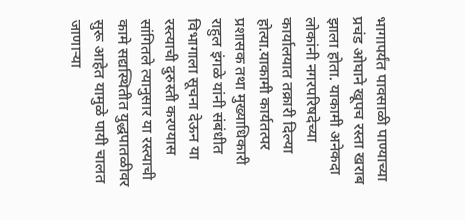भागापर्यंत पावसाळी पाण्याच्या प्रचंड ओघाने खूपच रस्ता खराब झाला होता. याकामी अनेकदा लोकांनी नगरपरिषदेच्या कार्यालयात तक्रारी दिल्या होत्या.याकामी कार्यतत्पर प्रशासक तथा मुख्याधिकारी राहुल इंगळे यांनी संबंधीत विभागाला सूचना देऊन या रस्त्याची दुरुस्ती करण्यास सांगितले त्यानुसार या रस्त्याची कामे सद्यस्थितीत युद्धपातळीवर सुरू आहेत यामुळे पायी चालत जाणाऱ्या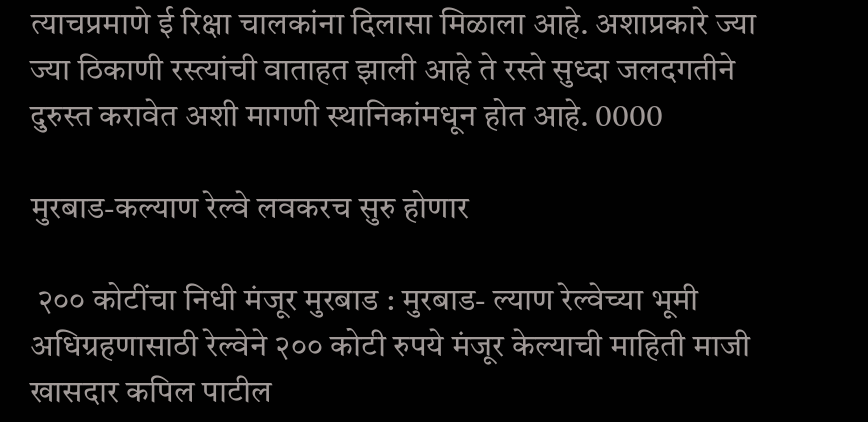त्याचप्रमाणे ई रिक्षा चालकांना दिलासा मिळाला आहे. अशाप्रकारे ज्या ज्या ठिकाणी रस्त्यांची वाताहत झाली आहे ते रस्ते सुध्दा जलदगतीने दुरुस्त करावेत अशी मागणी स्थानिकांमधून होत आहे. 0000

मुरबाड-कल्याण रेल्वे लवकरच सुरु होणार

 २०० कोटींचा निधी मंजूर मुरबाड : मुरबाड- ल्याण रेल्वेच्या भूमी अधिग्रहणासाठी रेल्वेने २०० कोटी रुपये मंजूर केल्याची माहिती माजी खासदार कपिल पाटील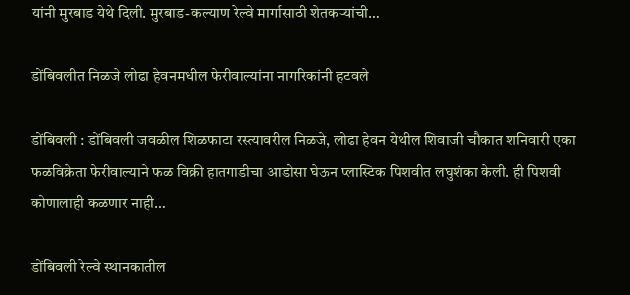यांनी मुरबाड येथे दिली. मुरबाड-कल्याण रेल्वे मार्गासाठी शेतकऱ्यांची…

डोंबिवलीत निळजे लोढा हेवनमधील फेरीवाल्यांना नागरिकांनी हटवले

डोंबिवली : डोंबिवली जवळील शिळफाटा रस्त्यावरील निळजे, लोढा हेवन येथील शिवाजी चौकात शनिवारी एका फळविक्रेता फेरीवाल्याने फळ विक्री हातगाडीचा आडोसा घेऊन प्लास्टिक पिशवीत लघुशंका केली. ही पिशवी कोणालाही कळणार नाही…

डोंबिवली रेल्वे स्थानकातील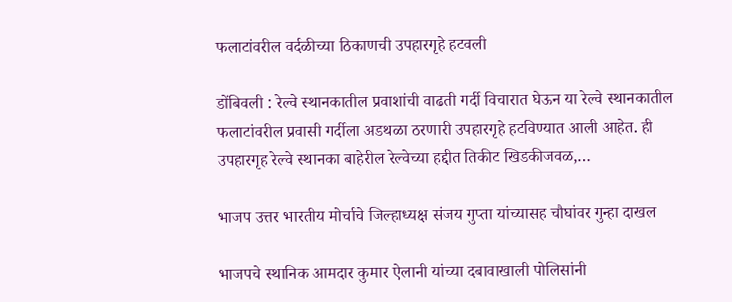फलाटांवरील वर्दळीच्या ठिकाणची उपहारगृहे हटवली

डोंबिवली : रेल्वे स्थानकातील प्रवाशांची वाढती गर्दी विचारात घेऊन या रेल्वे स्थानकातील फलाटांवरील प्रवासी गर्दीला अडथळा ठरणारी उपहारगृहे हटविण्यात आली आहेत. ही उपहारगृह रेल्वे स्थानका बाहेरील रेल्वेच्या हद्दीत तिकीट खिडकीजवळ,…

भाजप उत्तर भारतीय मोर्चाचे जिल्हाध्यक्ष संजय गुप्ता यांच्यासह चौघांवर गुन्हा दाखल

भाजपचे स्थानिक आमदार कुमार ऐलानी यांच्या दबावाखाली पोलिसांनी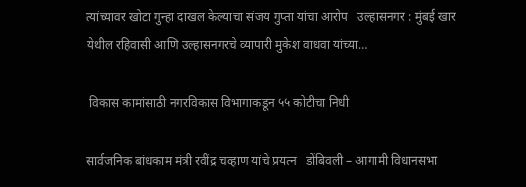त्यांच्यावर खोटा गुन्हा दाखल केल्याचा संजय गुप्ता यांचा आरोप   उल्हासनगर : मुंबई खार येथील रहिवासी आणि उल्हासनगरचे व्यापारी मुकेश वाधवा यांच्या…

 विकास कामांसाठी नगरविकास विभागाकडून ५५ कोटीचा निधी

सार्वजनिक बांधकाम मंत्री रवींद्र चव्हाण यांचे प्रयत्न   डोंबिवली – आगामी विधानसभा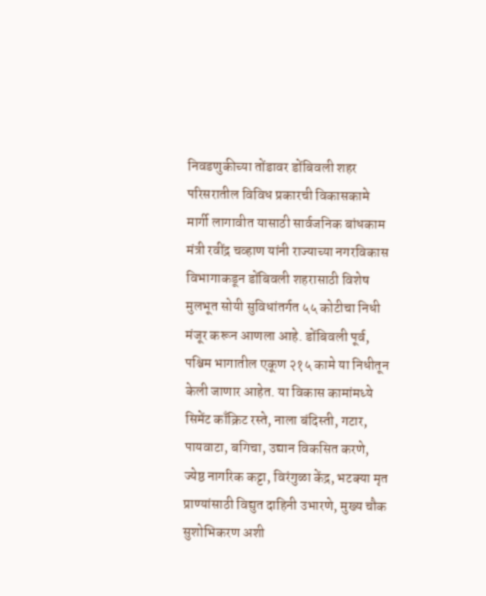निवडणुकीच्या तोंडावर डोंबिवली शहर परिसरातील विविध प्रकारची विकासकामे मार्गी लागावीत यासाठी सार्वजनिक बांधकाम मंत्री रवींद्र चव्हाण यांनी राज्याच्या नगरविकास विभागाकडून डोंबिवली शहरासाठी विशेष मुलभूत सोयी सुविधांतर्गत ५५ कोटीचा निधी मंजूर करून आणला आहे. डोंबिवली पूर्व, पश्चिम भागातील एकूण २१५ कामे या निधीतून केली जाणार आहेत. या विकास कामांमध्ये सिमेंट काँक्रिट रस्ते, नाला बंदिस्ती, गटार, पायवाटा, बगिचा, उद्यान विकसित करणे, ज्येष्ठ नागरिक कट्टा, विरंगुळा केंद्र, भटक्या मृत प्राण्यांसाठी विद्युत दाहिनी उभारणे, मुख्य चौक सुशोभिकरण अशी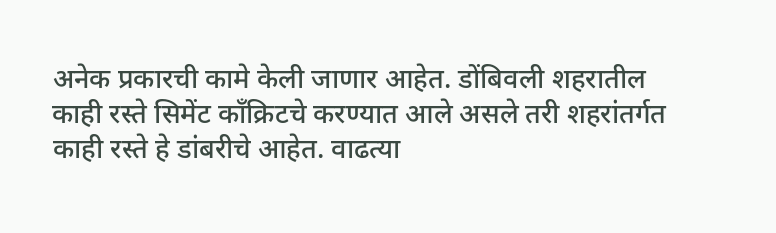अनेक प्रकारची कामे केली जाणार आहेत. डोंबिवली शहरातील काही रस्ते सिमेंट काँक्रिटचे करण्यात आले असले तरी शहरांतर्गत काही रस्ते हे डांबरीचे आहेत. वाढत्या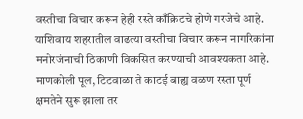वस्तीचा विचार करून हेही रस्ते काँक्रिटचे होणे गरजेचे आहे. याशिवाय शहरातील वाढत्या वस्तीचा विचार करून नागरिकांना मनोरजंनाची ठिकाणी विकसित करण्याची आवश्यकता आहे. माणकोली पूल, टिटवाळा ते काटई बाह्य वळण रस्ता पूर्ण क्षमतेने सुरू झाला तर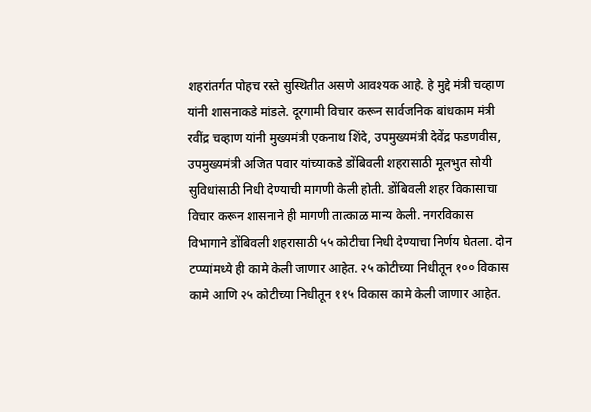शहरांतर्गत पोहच रस्ते सुस्थितीत असणे आवश्यक आहे. हे मुद्दे मंत्री चव्हाण यांनी शासनाकडे मांडले. दूरगामी विचार करून सार्वजनिक बांधकाम मंत्री रवींद्र चव्हाण यांनी मुख्यमंत्री एकनाथ शिंदे, उपमुख्यमंत्री देवेंद्र फडणवीस, उपमुख्यमंत्री अजित पवार यांच्याकडे डोंबिवली शहरासाठी मूलभुत सोयी सुविधांसाठी निधी देण्याची मागणी केली होती. डोंबिवली शहर विकासाचा विचार करून शासनाने ही मागणी तात्काळ मान्य केली. नगरविकास विभागाने डोंबिवली शहरासाठी ५५ कोटीचा निधी देण्याचा निर्णय घेतला. दोन टप्प्यांमध्ये ही कामे केली जाणार आहेत. २५ कोटीच्या निधीतून १०० विकास कामे आणि २५ कोटीच्या निधीतून ११५ विकास कामे केली जाणार आहेत.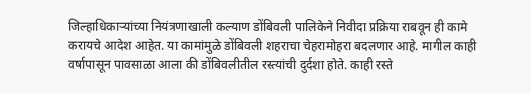जिल्हाधिकाऱ्यांच्या नियंत्रणाखाली कल्याण डोंबिवली पालिकेने निवीदा प्रक्रिया राबवून ही कामे करायचे आदेश आहेत. या कामांमुळे डोंबिवली शहराचा चेहरामोहरा बदलणार आहे. मागील काही वर्षापासून पावसाळा आला की डोंबिवलीतील रस्त्यांची दुर्दशा होते. काही रस्ते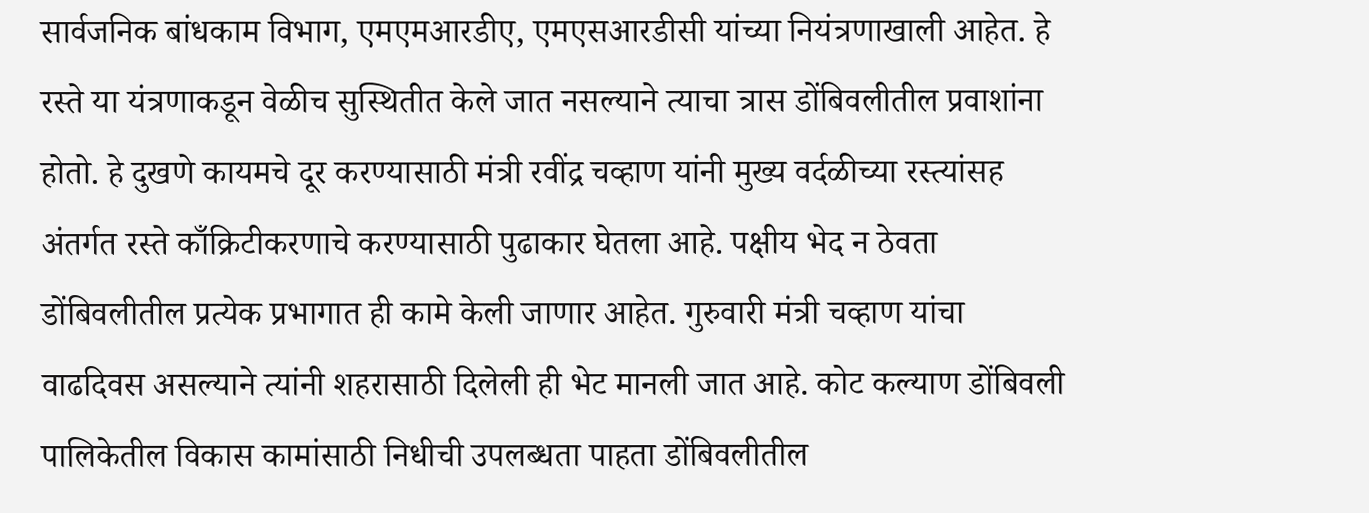सार्वजनिक बांधकाम विभाग, एमएमआरडीए, एमएसआरडीसी यांच्या नियंत्रणाखाली आहेत. हे रस्ते या यंत्रणाकडून वेळीच सुस्थितीत केले जात नसल्याने त्याचा त्रास डोंबिवलीतील प्रवाशांना होतो. हे दुखणे कायमचे दूर करण्यासाठी मंत्री रवींद्र चव्हाण यांनी मुख्य वर्दळीच्या रस्त्यांसह अंतर्गत रस्ते काँक्रिटीकरणाचे करण्यासाठी पुढाकार घेतला आहे. पक्षीय भेद न ठेवता डोंबिवलीतील प्रत्येक प्रभागात ही कामे केली जाणार आहेत. गुरुवारी मंत्री चव्हाण यांचा वाढदिवस असल्याने त्यांनी शहरासाठी दिलेली ही भेट मानली जात आहे. कोट कल्याण डोंबिवली पालिकेतील विकास कामांसाठी निधीची उपलब्धता पाहता डोंबिवलीतील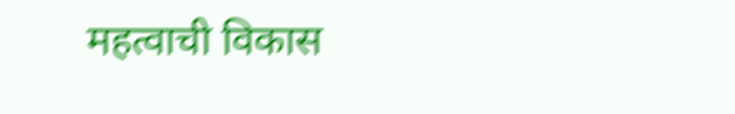महत्वाची विकास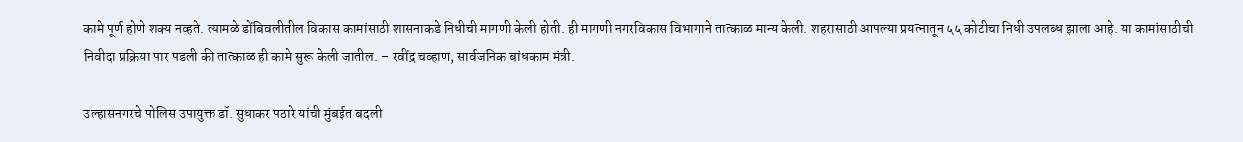कामे पूर्ण होणे शक्य नव्हते. त्यामळे डोंबिवलीतील विकास कामांसाठी शासनाकडे निधीची मागणी केली होती. ही मागणी नगरविकास विभागाने तात्काळ मान्य केली. शहरासाठी आपल्या प्रयत्नातून ५५ कोटीचा निधी उपलब्ध झाला आहे. या कामांसाठीची निवीदा प्रक्रिया पार पडली की तात्काळ ही कामे सुरू केली जातील. – रवींद्र चव्हाण, सार्वजनिक बांधकाम मंत्री.

उल्हासनगरचे पोलिस उपायुक्त डॉ. सुधाकर पठारे यांची मुंबईत बदली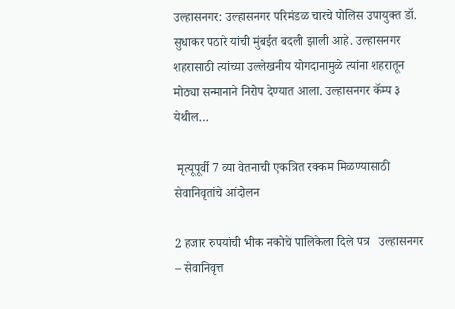उल्हासनगर: उल्हासनगर परिमंडळ चारचे पोलिस उपायुक्त डॉ. सुधाकर पठारे यांची मुंबईत बदली झाली आहे. उल्हासनगर शहरासाठी त्यांच्या उल्लेखनीय योगदानामुळे त्यांना शहरातून मोठ्या सन्मानाने निरोप देण्यात आला. उल्हासनगर कॅम्प ३ येथील…

 मृत्यूपूर्वी 7 व्या वेतनाची एकत्रित रक्कम मिळण्यासाठी सेवानिवृतांचे आंदोलन

2 हजार रुपयांची भीक नकोचे पालिकेला दिले पत्र   उल्हासनगर – सेवानिवृत्त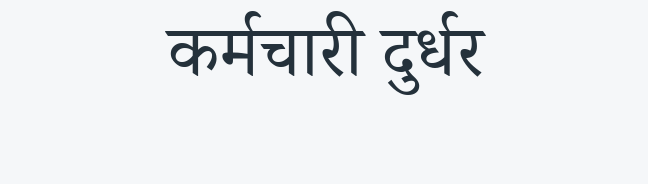कर्मचारी दुर्धर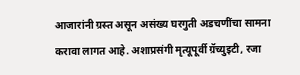आजारांनी ग्रस्त असून असंख्य घरगुती अडचणींचा सामना करावा लागत आहे. अशाप्रसंगी मृत्यूपूर्वी ग्रॅच्युइटी, रजा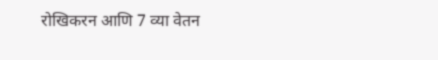रोखिकरन आणि 7 व्या वेतन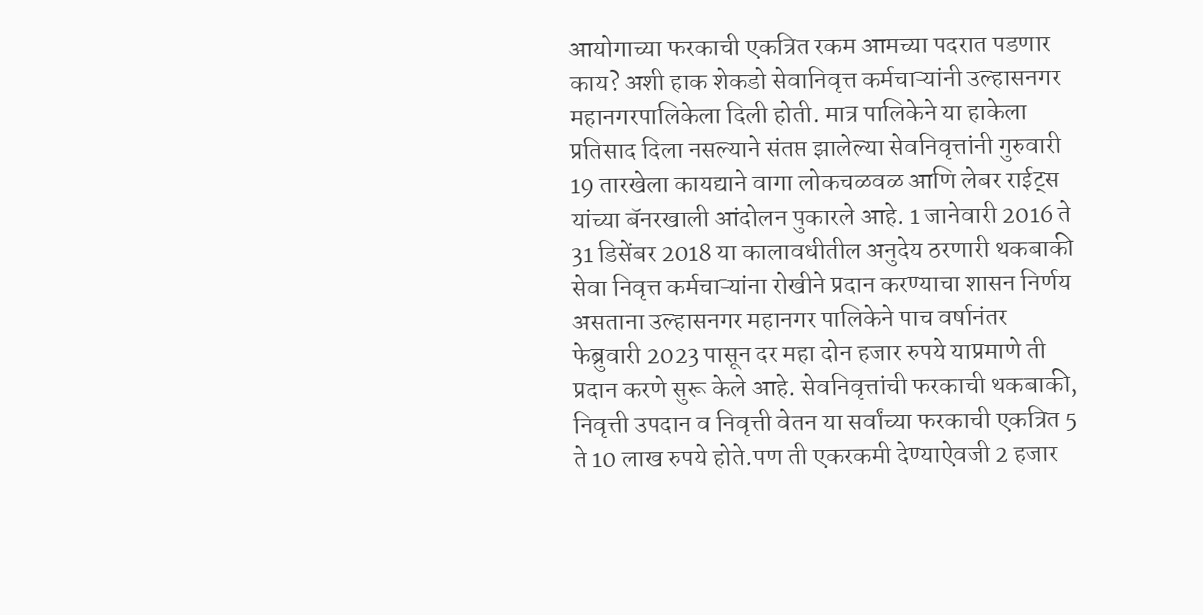आयोगाच्या फरकाची एकत्रित रकम आमच्या पदरात पडणार काय? अशी हाक शेकडो सेवानिवृत्त कर्मचाऱ्यांनी उल्हासनगर महानगरपालिकेला दिली होती. मात्र पालिकेने या हाकेला प्रतिसाद दिला नसल्याने संतप्त झालेल्या सेवनिवृत्तांनी गुरुवारी 19 तारखेला कायद्याने वागा लोकचळवळ आणि लेबर राईट्स यांच्या बॅनरखाली आंदोलन पुकारले आहे. 1 जानेवारी 2016 ते 31 डिसेंबर 2018 या कालावधीतील अनुदेय ठरणारी थकबाकी सेवा निवृत्त कर्मचाऱ्यांना रोखीने प्रदान करण्याचा शासन निर्णय असताना उल्हासनगर महानगर पालिकेने पाच वर्षानंतर फेब्रुवारी 2023 पासून दर महा दोन हजार रुपये याप्रमाणे ती प्रदान करणे सुरू केले आहे. सेवनिवृत्तांची फरकाची थकबाकी, निवृत्ती उपदान व निवृत्ती वेतन या सर्वांच्या फरकाची एकत्रित 5 ते 10 लाख रुपये होते.पण ती एकरकमी देण्याऐवजी 2 हजार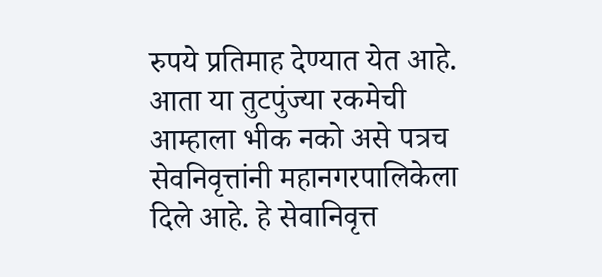रुपये प्रतिमाह देण्यात येत आहे. आता या तुटपुंज्या रकमेची आम्हाला भीक नको असे पत्रच सेवनिवृत्तांनी महानगरपालिकेला दिले आहे. हे सेवानिवृत्त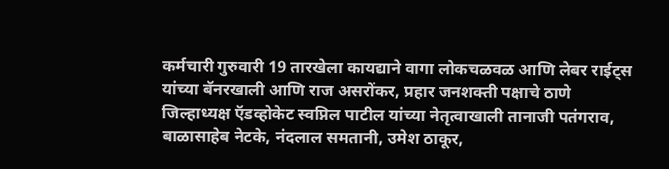कर्मचारी गुरुवारी 19 तारखेला कायद्याने वागा लोकचळवळ आणि लेबर राईट्स यांच्या बॅनरखाली आणि राज असरोंकर, प्रहार जनशक्ती पक्षाचे ठाणे जिल्हाध्यक्ष ऍडव्होकेट स्वप्निल पाटील यांच्या नेतृत्वाखाली तानाजी पतंगराव, बाळासाहेब नेटके, नंदलाल समतानी, उमेश ठाकूर,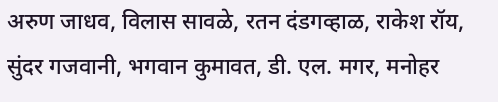अरुण जाधव, विलास सावळे, रतन दंडगव्हाळ, राकेश रॉय, सुंदर गजवानी, भगवान कुमावत, डी. एल. मगर, मनोहर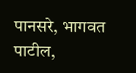पानसरे, भागवत पाटील,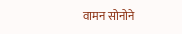वामन सोनोने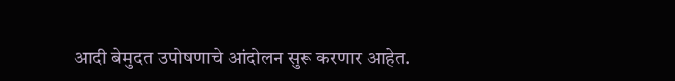आदी बेमुदत उपोषणाचे आंदोलन सुरू करणार आहेत.